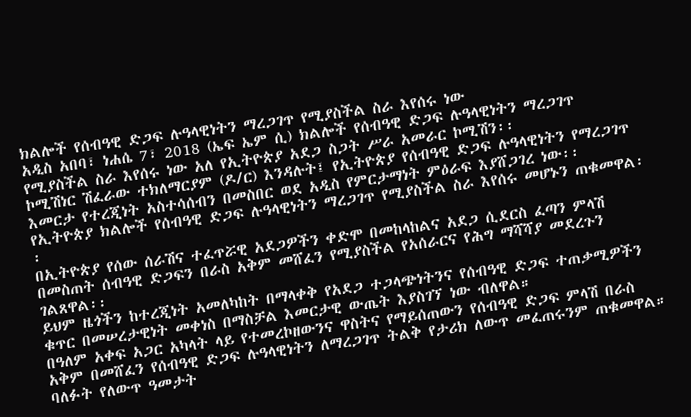ክልሎች የሰብዓዊ ድጋፍ ሉዓላዊነትን ማረጋገጥ የሚያስችል ስራ እየሰሩ ነው
አዲስ አበባ፣ ነሐሴ 7፣ 2018 (ኤፍ ኤም ሲ) ክልሎች የሰብዓዊ ድጋፍ ሉዓላዊነትን ማረጋገጥ የሚያስችል ስራ እየሰሩ ነው አለ የኢትዮጵያ አደጋ ስጋት ሥራ አመራር ኮሚሽን፡፡
ኮሚሽነር ሽፈራው ተክለማርያም (ዶ/ር) እንዳሉት፤ የኢትዮጵያ የሰብዓዊ ድጋፍ ሉዓላዊነትን የማረጋገጥ እመርታ የተረጂነት አስተሳሰብን በመስበር ወደ አዲስ የምርታማነት ምዕራፍ እያሸጋገረ ነው፡፡
የኢትዮጵያ ክልሎች የሰብዓዊ ድጋፍ ሉዓላዊነትን ማረጋገጥ የሚያስችል ስራ እየሰሩ መሆኑን ጠቁመዋል፡፡
በኢትዮጵያ የሰው ሰራሽና ተፈጥሯዊ አደጋዎችን ቀድሞ በመከላከልና አደጋ ሲደርስ ፈጣን ምላሽ በመስጠት ሰብዓዊ ድጋፍን በራስ አቅም መሸፈን የሚያስችል የአሰራርና የሕግ ማሻሻያ መደረጉን ገልጸዋል፡፡
ይህም ዜጎችን ከተረጂነት አመለካከት በማላቀቅ የአደጋ ተጋላጭነትንና የሰብዓዊ ድጋፍ ተጠቃሚዎችን ቁጥር በመሠረታዊነት መቀነስ በማስቻል እመርታዊ ውጤት እያስገኘ ነው ብለዋል።
በዓለም አቀፍ አጋር አካላት ላይ የተመረኮዘውንና ዋስትና የማይሰጠውን የሰብዓዊ ድጋፍ ምላሽ በራስ አቅም በመሸፈን የሰብዓዊ ድጋፍ ሉዓላዊነትን ለማረጋገጥ ትልቅ የታሪክ ለውጥ መፈጠሩንም ጠቁመዋል።
ባለፉት የለውጥ ዓመታት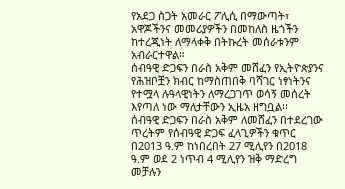የአደጋ ስጋት አመራር ፖሊሲ በማውጣት፣ አዋጆችንና መመሪያዎችን በመከለስ ዜጎችን ከተረጂነት ለማላቀቅ በትኩረት መሰራቱንም አብራርተዋል።
ሰብዓዊ ድጋፍን በራስ አቅም መሸፈን የኢትዮጵያንና የሕዝቦቿን ክብር ከማስጠበቅ ባሻገር ነፃነትንና የተሟላ ሉዓላዊነትን ለማረጋገጥ ወሳኝ መሰረት እየጣለ ነው ማለታቸውን ኢዜአ ዘግቧል፡፡
ሰብዓዊ ድጋፍን በራስ አቅም ለመሸፈን በተደረገው ጥረትም የሰብዓዊ ድጋፍ ፈላጊዎችን ቁጥር በ2013 ዓ.ም ከነበረበት 27 ሚሊየን በ2018 ዓ.ም ወደ 2 ነጥብ 4 ሚሊየን ዝቅ ማድረግ መቻሉን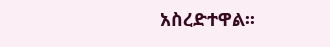አስረድተዋል፡፡